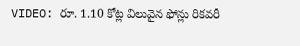VIDEO: రూ. 1.10 కోట్ల విలువైన ఫోన్లు రికవరీ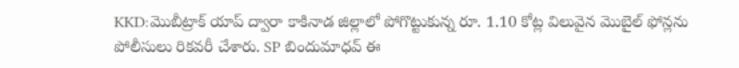KKD:మొబీట్రాక్ యాప్ ద్వారా కాకినాడ జిల్లాలో పోగొట్టుకున్న రూ. 1.10 కోట్ల విలువైన మొబైల్ ఫోన్లను పోలీసులు రికవరీ చేశారు. SP బిందుమాధవ్ ఈ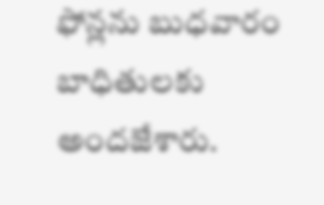ఫోన్లను బుధవారం బాధితులకు అందజేశారు.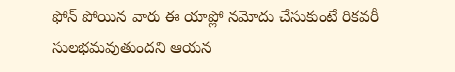ఫోన్ పోయిన వారు ఈ యాప్లో నమోదు చేసుకుంటే రికవరీ సులభమవుతుందని ఆయన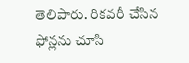తెలిపారు. రికవరీ చేసిన ఫోన్లను చూసి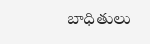బాధితులు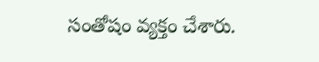సంతోషం వ్యక్తం చేశారు.